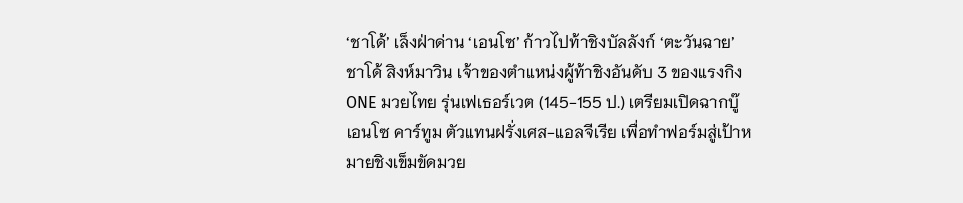‘ชาโด้’ เล็งฝ่าด่าน ‘เอนโซ’ ก้าวไปท้าชิงบัลลังก์ ‘ตะวันฉาย’
ชาโด้ สิงห์มาวิน เจ้าของตำแหน่งผู้ท้าชิงอันดับ 3 ของแรงกิง ONE มวยไทย รุ่นเฟเธอร์เวต (145-155 ป.) เตรียมเปิดฉากบู๊ เอนโซ คาร์ทูม ตัวแทนฝรั่งเศส-แอลจีเรีย เพื่อทำฟอร์มสู่เป้าหมายชิงเข็มขัดมวย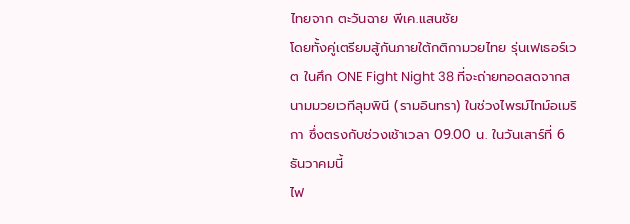ไทยจาก ตะวันฉาย พีเค.แสนชัย
โดยทั้งคู่เตรียมสู้กันภายใต้กติกามวยไทย รุ่นเฟเธอร์เวต ในศึก ONE Fight Night 38 ที่จะถ่ายทอดสดจากสนามมวยเวทีลุมพินี (รามอินทรา) ในช่วงไพรม์ไทม์อเมริกา ซึ่งตรงกับช่วงเช้าเวลา 09.00 น. ในวันเสาร์ที่ 6 ธันวาคมนี้
ไฟ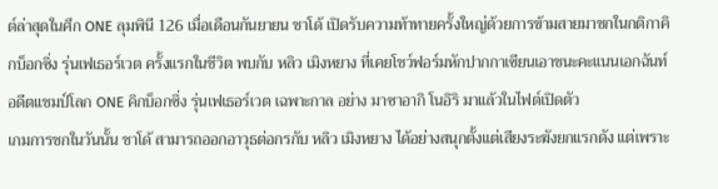ต์ล่าสุดในศึก ONE ลุมพินี 126 เมื่อเดือนกันยายน ชาโด้ เปิดรับความท้าทายครั้งใหญ่ด้วยการข้ามสายมาชกในกติกาคิกบ็อกซิ่ง รุ่นเฟเธอร์เวต ครั้งแรกในชีวิต พบกับ หลิว เมิงหยาง ที่เคยโชว์ฟอร์มหักปากกาเซียนเอาชนะคะแนนเอกฉันท์ อดีตแชมป์โลก ONE คิกบ็อกซิ่ง รุ่นเฟเธอร์เวต เฉพาะกาล อย่าง มาซาอากิ โนอิริ มาแล้วในไฟต์เปิดตัว
เกมการชกในวันนั้น ชาโด้ สามารถออกอาวุธต่อกรกับ หลิว เมิงหยาง ได้อย่างสนุกตั้งแต่เสียงระฆังยกแรกดัง แต่เพราะ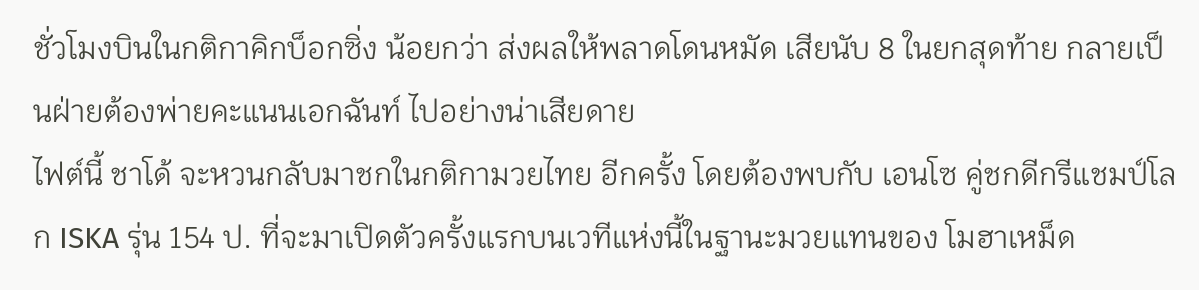ชั่วโมงบินในกติกาคิกบ็อกซิ่ง น้อยกว่า ส่งผลให้พลาดโดนหมัด เสียนับ 8 ในยกสุดท้าย กลายเป็นฝ่ายต้องพ่ายคะแนนเอกฉันท์ ไปอย่างน่าเสียดาย
ไฟต์นี้ ชาโด้ จะหวนกลับมาชกในกติกามวยไทย อีกครั้ง โดยต้องพบกับ เอนโซ คู่ชกดีกรีแชมป์โลก ISKA รุ่น 154 ป. ที่จะมาเปิดตัวครั้งแรกบนเวทีแห่งนี้ในฐานะมวยแทนของ โมฮาเหม็ด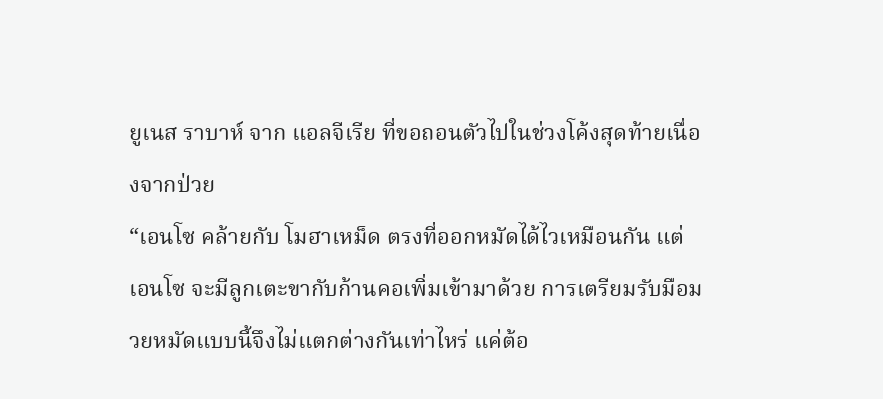ยูเนส ราบาห์ จาก แอลจีเรีย ที่ขอถอนตัวไปในช่วงโค้งสุดท้ายเนื่องจากป่วย
“เอนโซ คล้ายกับ โมฮาเหม็ด ตรงที่ออกหมัดได้ไวเหมือนกัน แต่ เอนโซ จะมีลูกเตะขากับก้านคอเพิ่มเข้ามาด้วย การเตรียมรับมือมวยหมัดแบบนี้จึงไม่แตกต่างกันเท่าไหร่ แค่ต้อ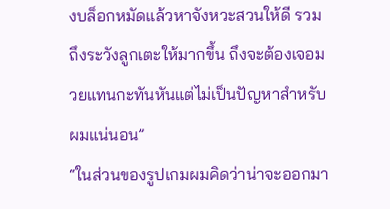งบล็อกหมัดแล้วหาจังหวะสวนให้ดี รวมถึงระวังลูกเตะให้มากขึ้น ถึงจะต้องเจอมวยแทนกะทันหันแต่ไม่เป็นปัญหาสำหรับผมแน่นอน”
“ในส่วนของรูปเกมผมคิดว่าน่าจะออกมา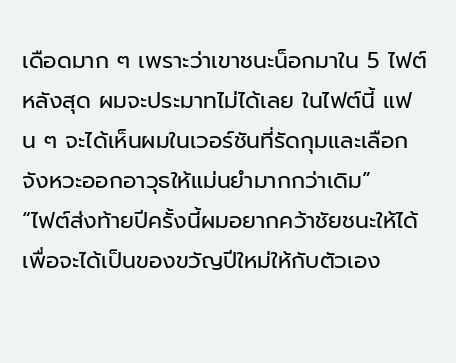เดือดมาก ๆ เพราะว่าเขาชนะน็อกมาใน 5 ไฟต์หลังสุด ผมจะประมาทไม่ได้เลย ในไฟต์นี้ แฟน ๆ จะได้เห็นผมในเวอร์ชันที่รัดกุมและเลือกจังหวะออกอาวุธให้แม่นยำมากกว่าเดิม”
“ไฟต์ส่งท้ายปีครั้งนี้ผมอยากคว้าชัยชนะให้ได้ เพื่อจะได้เป็นของขวัญปีใหม่ให้กับตัวเอง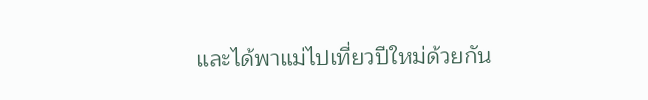และได้พาแม่ไปเที่ยวปีใหม่ด้วยกัน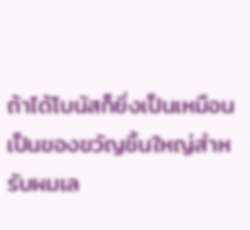ถ้าได้โบนัสก็ยิ่งเป็นเหมือนเป็นของขวัญชิ้นใหญ่สำหรับผมเล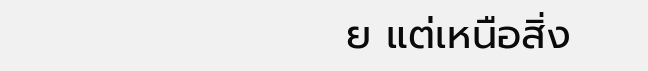ย แต่เหนือสิ่ง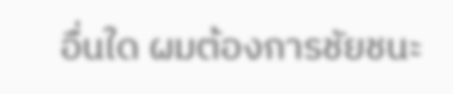อื่นใด ผมต้องการชัยชนะ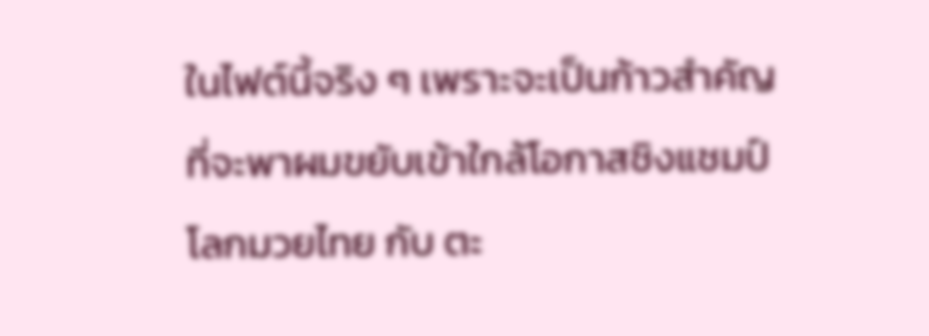ในไฟต์นี้จริง ๆ เพราะจะเป็นก้าวสำคัญที่จะพาผมขยับเข้าใกล้โอกาสชิงแชมป์โลกมวยไทย กับ ตะ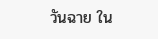วันฉาย ใน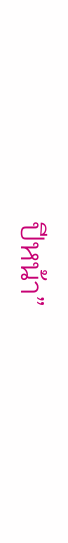ปีหน้า”